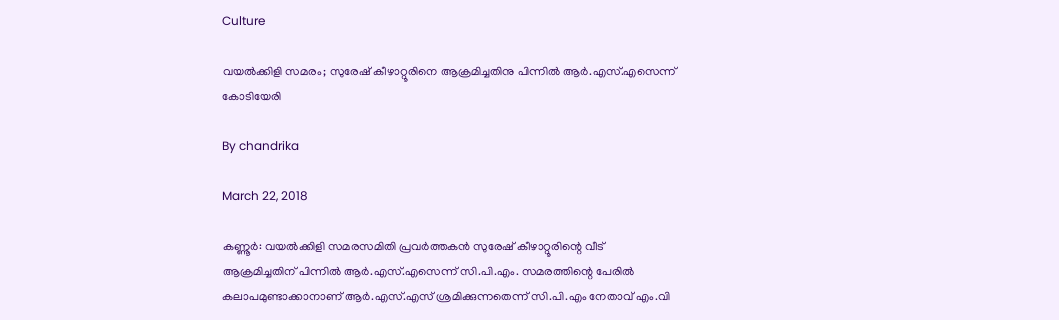Culture

വയല്‍ക്കിളി സമരം; സുരേഷ് കീഴാറ്റൂരിനെ ആക്രമിച്ചതിനു പിന്നില്‍ ആര്‍.എസ്.എസെന്ന് കോടിയേരി

By chandrika

March 22, 2018

കണ്ണൂര്‍: വയല്‍ക്കിളി സമരസമിതി പ്രവര്‍ത്തകന്‍ സുരേഷ് കീഴാറ്റൂരിന്റെ വീട് ആക്രമിച്ചതിന് പിന്നില്‍ ആര്‍.എസ്.എസെന്ന് സി.പി.എം. സമരത്തിന്റെ പേരില്‍ കലാപമുണ്ടാക്കാനാണ് ആര്‍.എസ്.എസ് ശ്രമിക്കുന്നതെന്ന് സി.പി.എം നേതാവ് എം.വി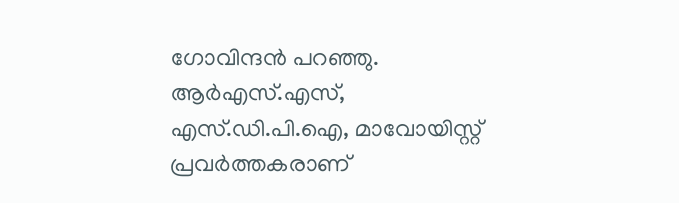ഗോവിന്ദന്‍ പറഞ്ഞു. ആര്‍എസ്.എസ്, എസ്.ഡി.പി.ഐ, മാവോയിസ്റ്റ് പ്രവര്‍ത്തകരാണ്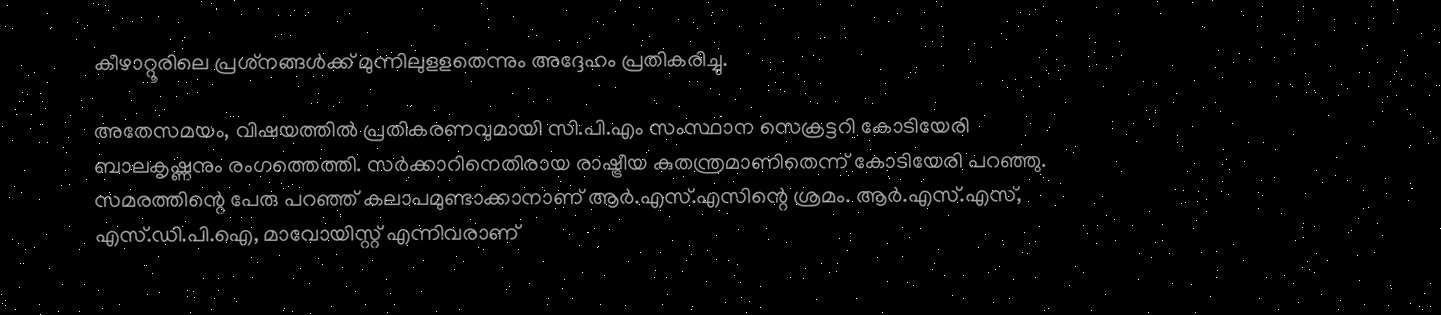കീഴാറ്റൂരിലെ പ്രശ്‌നങ്ങള്‍ക്ക് മുന്നിലുളളതെന്നും അദ്ദേഹം പ്രതികരിച്ചു.

അതേസമയം, വിഷയത്തില്‍ പ്രതികരണവുമായി സി.പി.എം സംസ്ഥാന സെക്രട്ടറി കോടിയേരി ബാലകൃഷ്ണനും രംഗത്തെത്തി. സര്‍ക്കാറിനെതിരായ രാഷ്ട്രീയ കുതന്ത്രമാണിതെന്ന് കോടിയേരി പറഞ്ഞു. സമരത്തിന്റെ പേരു പറഞ്ഞ് കലാപമുണ്ടാക്കാനാണ് ആര്‍.എസ്.എസിന്റെ ശ്രമം. ആര്‍.എസ്.എസ്, എസ്.ഡി.പി.ഐ, മാവോയിസ്റ്റ് എന്നിവരാണ്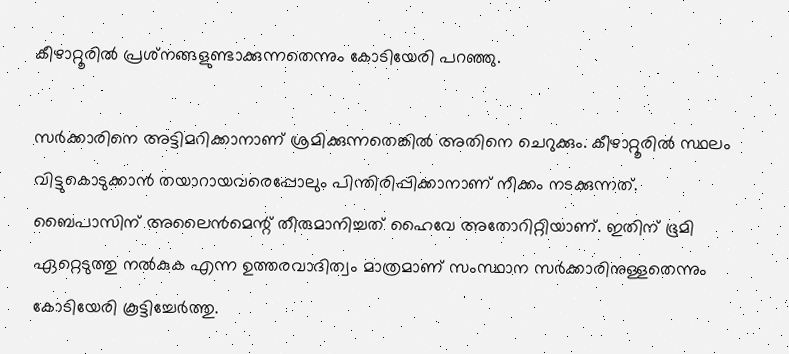കീഴാറ്റൂരില്‍ പ്രശ്‌നങ്ങളുണ്ടാക്കുന്നതെന്നും കോടിയേരി പറഞ്ഞു.

സര്‍ക്കാരിനെ അട്ടിമറിക്കാനാണ് ശ്രമിക്കുന്നതെങ്കില്‍ അതിനെ ചെറുക്കും. കീഴാറ്റൂരില്‍ സ്ഥലം വിട്ടുകൊടുക്കാന്‍ തയാറായവരെപ്പോലും പിന്തിരിപ്പിക്കാനാണ് നീക്കം നടക്കുന്നത്. ബൈപാസിന് അലൈന്‍മെന്റ് തീരുമാനിച്ചത് ഹൈവേ അതോറിറ്റിയാണ്. ഇതിന് ഭൂമി ഏറ്റെടുത്തു നല്‍കുക എന്ന ഉത്തരവാദിത്വം മാത്രമാണ് സംസ്ഥാന സര്‍ക്കാരിനുള്ളതെന്നും കോടിയേരി കൂട്ടിച്ചേര്‍ത്തു.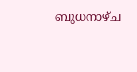ബുധനാഴ്ച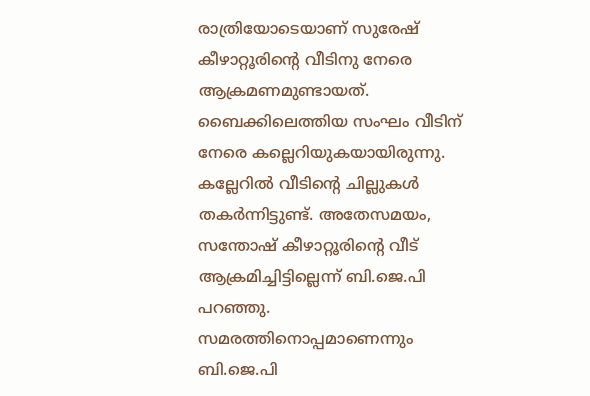രാത്രിയോടെയാണ് സുരേഷ് കീഴാറ്റൂരിന്റെ വീടിനു നേരെ ആക്രമണമുണ്ടായത്. ബൈക്കിലെത്തിയ സംഘം വീടിന് നേരെ കല്ലെറിയുകയായിരുന്നു. കല്ലേറില്‍ വീടിന്റെ ചില്ലുകള്‍ തകര്‍ന്നിട്ടുണ്ട്. അതേസമയം, സന്തോഷ് കീഴാറ്റൂരിന്റെ വീട് ആക്രമിച്ചിട്ടില്ലെന്ന് ബി.ജെ.പി പറഞ്ഞു. സമരത്തിനൊപ്പമാണെന്നും ബി.ജെ.പി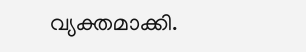വ്യക്തമാക്കി.